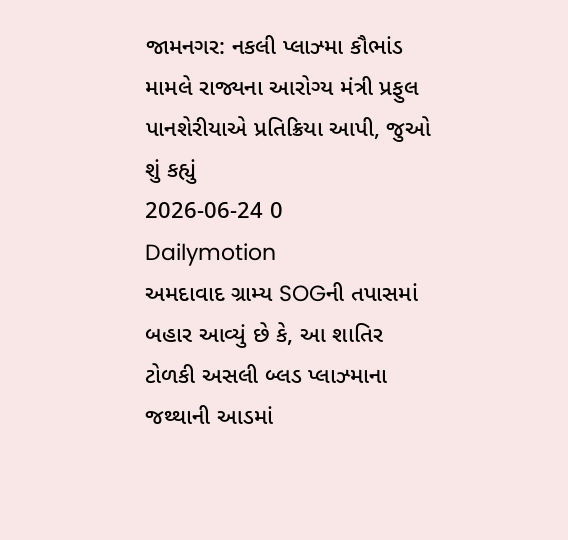જામનગર: નકલી પ્લાઝ્મા કૌભાંડ મામલે રાજ્યના આરોગ્ય મંત્રી પ્રફુલ પાનશેરીયાએ પ્રતિક્રિયા આપી, જુઓ શું કહ્યું
2026-06-24 0 Dailymotion
અમદાવાદ ગ્રામ્ય SOGની તપાસમાં બહાર આવ્યું છે કે, આ શાતિર ટોળકી અસલી બ્લડ પ્લાઝ્માના જથ્થાની આડમાં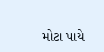મોટા પાયે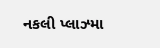નકલી પ્લાઝ્મા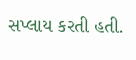સપ્લાય કરતી હતી.